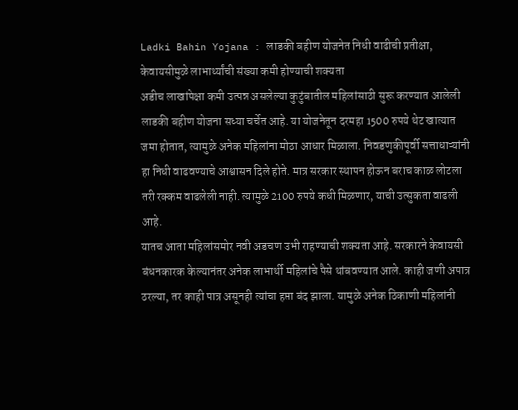Ladki Bahin Yojana : लाडकी बहीण योजनेत निधी वाढीची प्रतीक्षा, केवायसीमुळे लाभार्थ्यांची संख्या कमी होण्याची शक्यता
अडीच लाखांपेक्षा कमी उत्पन्न असलेल्या कुटुंबातील महिलांसाठी सुरू करण्यात आलेली लाडकी बहीण योजना सध्या चर्चेत आहे. या योजनेतून दरमहा 1500 रुपये थेट खात्यात जमा होतात, त्यामुळे अनेक महिलांना मोठा आधार मिळाला. निवडणुकीपूर्वी सत्ताधाऱ्यांनी हा निधी वाढवण्याचे आश्वासन दिले होते. मात्र सरकार स्थापन होऊन बराच काळ लोटला तरी रक्कम वाढलेली नाही. त्यामुळे 2100 रुपये कधी मिळणार, याची उत्सुकता वाढली आहे.
यातच आता महिलांसमोर नवी अडचण उभी राहण्याची शक्यता आहे. सरकारने केवायसी बंधनकारक केल्यानंतर अनेक लाभार्थी महिलांचे पैसे थांबवण्यात आले. काही जणी अपात्र ठरल्या, तर काही पात्र असूनही त्यांचा हप्ता बंद झाला. यामुळे अनेक ठिकाणी महिलांनी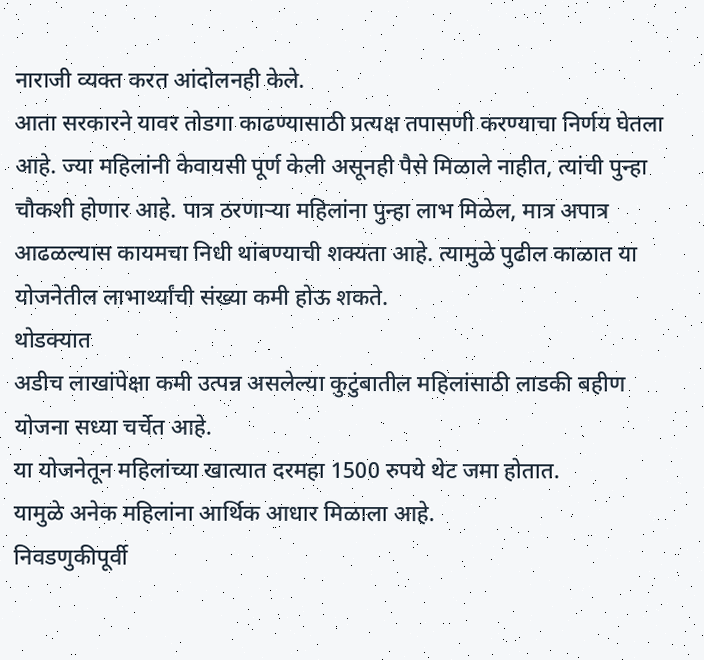नाराजी व्यक्त करत आंदोलनही केले.
आता सरकारने यावर तोडगा काढण्यासाठी प्रत्यक्ष तपासणी करण्याचा निर्णय घेतला आहे. ज्या महिलांनी केवायसी पूर्ण केली असूनही पैसे मिळाले नाहीत, त्यांची पुन्हा चौकशी होणार आहे. पात्र ठरणाऱ्या महिलांना पुन्हा लाभ मिळेल, मात्र अपात्र आढळल्यास कायमचा निधी थांबण्याची शक्यता आहे. त्यामुळे पुढील काळात या योजनेतील लाभार्थ्यांची संख्या कमी होऊ शकते.
थोडक्यात
अडीच लाखांपेक्षा कमी उत्पन्न असलेल्या कुटुंबातील महिलांसाठी लाडकी बहीण योजना सध्या चर्चेत आहे.
या योजनेतून महिलांच्या खात्यात दरमहा 1500 रुपये थेट जमा होतात.
यामुळे अनेक महिलांना आर्थिक आधार मिळाला आहे.
निवडणुकीपूर्वी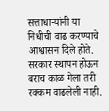सत्ताधाऱ्यांनी या निधीची वाढ करण्याचे आश्वासन दिले होते.
सरकार स्थापन होऊन बराच काळ गेला तरी रक्कम वाढलेली नाही.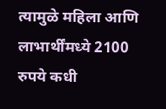त्यामुळे महिला आणि लाभार्थींमध्ये 2100 रुपये कधी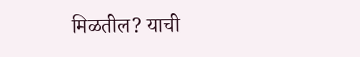मिळतील? याची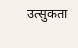उत्सुकता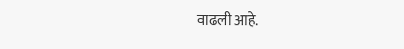वाढली आहे.